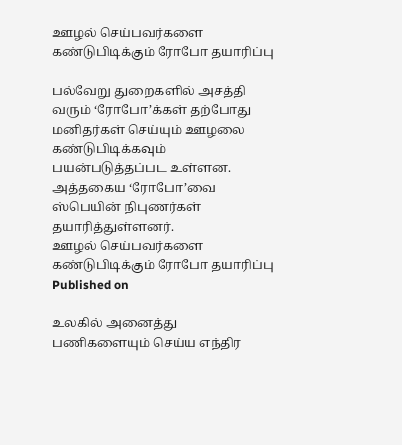ஊழல் செய்பவர்களை கண்டுபிடிக்கும் ரோபோ தயாரிப்பு

பல்வேறு துறைகளில் அசத்தி வரும் ‘ரோபோ’க்கள் தற்போது மனிதர்கள் செய்யும் ஊழலை கண்டுபிடிக்கவும் பயன்படுத்தப்பட உள்ளன. அத்தகைய ‘ரோபோ’வை ஸ்பெயின் நிபுணர்கள் தயாரித்துள்ளனர்.
ஊழல் செய்பவர்களை கண்டுபிடிக்கும் ரோபோ தயாரிப்பு
Published on

உலகில் அனைத்து பணிகளையும் செய்ய எந்திர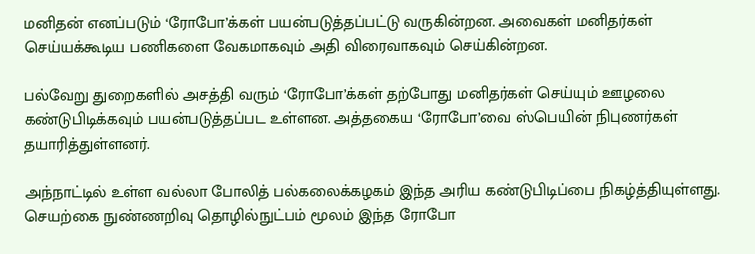மனிதன் எனப்படும் ‘ரோபோ’க்கள் பயன்படுத்தப்பட்டு வருகின்றன. அவைகள் மனிதர்கள் செய்யக்கூடிய பணிகளை வேகமாகவும் அதி விரைவாகவும் செய்கின்றன.

பல்வேறு துறைகளில் அசத்தி வரும் ‘ரோபோ’க்கள் தற்போது மனிதர்கள் செய்யும் ஊழலை கண்டுபிடிக்கவும் பயன்படுத்தப்பட உள்ளன. அத்தகைய ‘ரோபோ’வை ஸ்பெயின் நிபுணர்கள் தயாரித்துள்ளனர்.

அந்நாட்டில் உள்ள வல்லா போலித் பல்கலைக்கழகம் இந்த அரிய கண்டுபிடிப்பை நிகழ்த்தியுள்ளது. செயற்கை நுண்ணறிவு தொழில்நுட்பம் மூலம் இந்த ரோபோ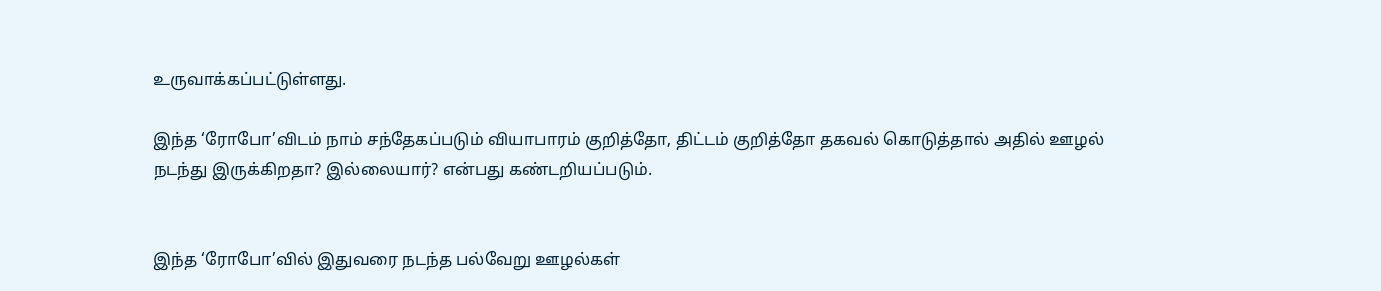உருவாக்கப்பட்டுள்ளது.

இந்த ‘ரோபோ’விடம் நாம் சந்தேகப்படும் வியாபாரம் குறித்தோ, திட்டம் குறித்தோ தகவல் கொடுத்தால் அதில் ஊழல் நடந்து இருக்கிறதா? இல்லையார்? என்பது கண்டறியப்படும்.


இந்த ‘ரோபோ’வில் இதுவரை நடந்த பல்வேறு ஊழல்கள்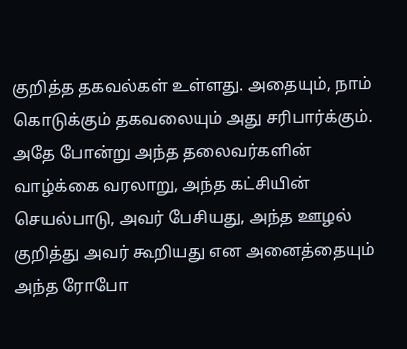குறித்த தகவல்கள் உள்ளது. அதையும், நாம் கொடுக்கும் தகவலையும் அது சரிபார்க்கும். அதே போன்று அந்த தலைவர்களின் வாழ்க்கை வரலாறு, அந்த கட்சியின் செயல்பாடு, அவர் பேசியது, அந்த ஊழல் குறித்து அவர் கூறியது என அனைத்தையும் அந்த ரோபோ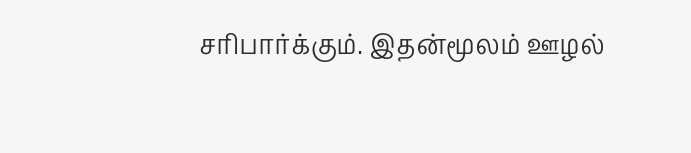சரிபார்க்கும். இதன்மூலம் ஊழல்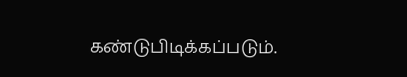கண்டுபிடிக்கப்படும்.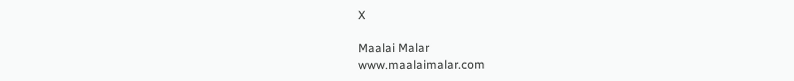X

Maalai Malar
www.maalaimalar.com